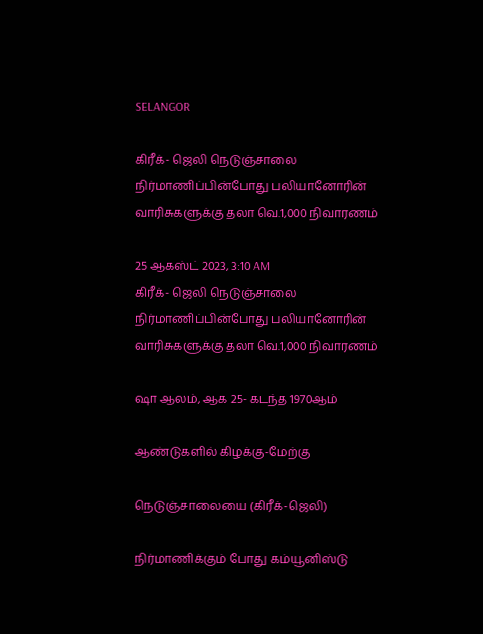SELANGOR

கிரீக்- ஜெலி நெடுஞ்சாலை நிர்மாணிப்பின்போது பலியானோரின் வாரிசுகளுக்கு தலா வெ.1,000 நிவாரணம்

25 ஆகஸ்ட் 2023, 3:10 AM
கிரீக்- ஜெலி நெடுஞ்சாலை நிர்மாணிப்பின்போது பலியானோரின் வாரிசுகளுக்கு தலா வெ.1,000 நிவாரணம்

ஷா ஆலம், ஆக 25- கடந்த 1970ஆம்

ஆண்டுகளில் கிழக்கு-மேற்கு

நெடுஞ்சாலையை (கிரீக்-ஜெலி)

நிர்மாணிக்கும் போது கம்யூனிஸ்டு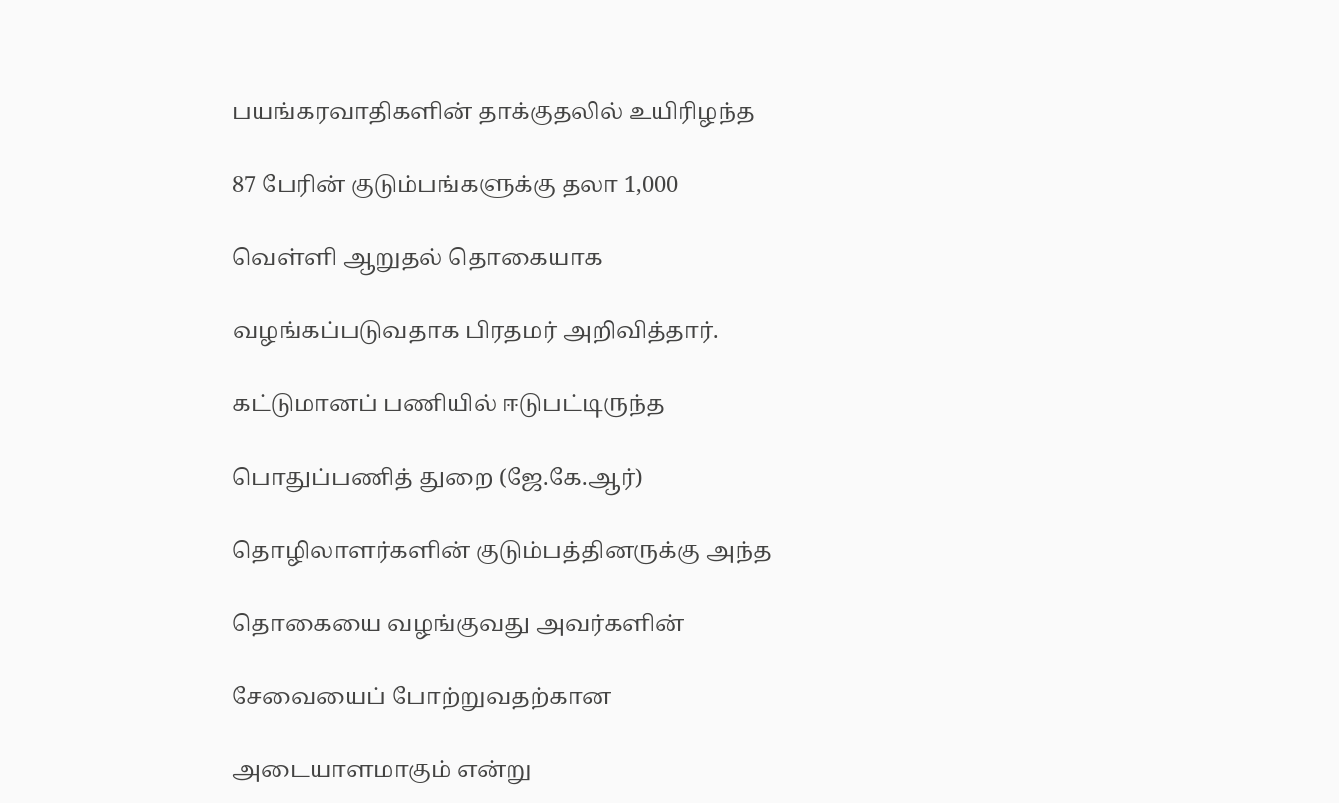பயங்கரவாதிகளின் தாக்குதலில் உயிரிழந்த

87 பேரின் குடும்பங்களுக்கு தலா 1,000

வெள்ளி ஆறுதல் தொகையாக

வழங்கப்படுவதாக பிரதமர் அறிவித்தார்.

கட்டுமானப் பணியில் ஈடுபட்டிருந்த

பொதுப்பணித் துறை (ஜே.கே.ஆர்)

தொழிலாளர்களின் குடும்பத்தினருக்கு அந்த

தொகையை வழங்குவது அவர்களின்

சேவையைப் போற்றுவதற்கான

அடையாளமாகும் என்று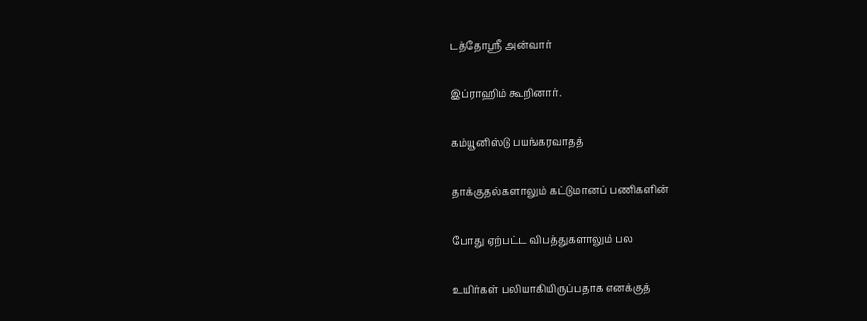டத்தோஸ்ரீ அன்வார்

இப்ராஹிம் கூறினார்.

கம்யூனிஸ்டு பயங்கரவாதத்

தாக்குதல்களாலும் கட்டுமானப் பணிகளின்

போது ஏற்பட்ட விபத்துகளாலும் பல

உயிர்கள் பலியாகியிருப்பதாக எனக்குத்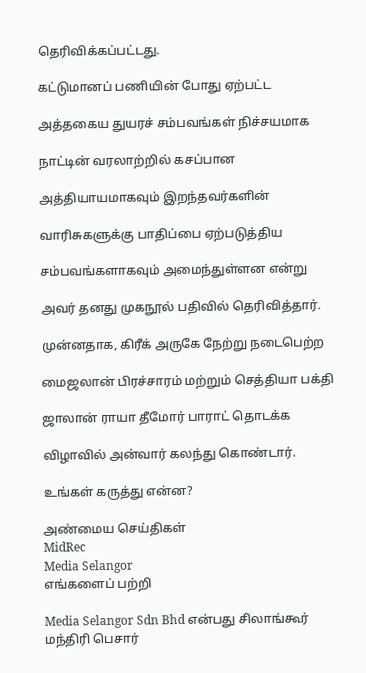தெரிவிக்கப்பட்டது.

கட்டுமானப் பணியின் போது ஏற்பட்ட

அத்தகைய துயரச் சம்பவங்கள் நிச்சயமாக

நாட்டின் வரலாற்றில் கசப்பான

அத்தியாயமாகவும் இறந்தவர்களின்

வாரிசுகளுக்கு பாதிப்பை ஏற்படுத்திய

சம்பவங்களாகவும் அமைந்துள்ளன என்று

அவர் தனது முகநூல் பதிவில் தெரிவித்தார்.

முன்னதாக, கிரீக் அருகே நேற்று நடைபெற்ற

மைஜலான் பிரச்சாரம் மற்றும் செத்தியா பக்தி

ஜாலான் ராயா தீமோர் பாராட் தொடக்க

விழாவில் அன்வார் கலந்து கொண்டார்.

உங்கள் கருத்து என்ன?

அண்மைய செய்திகள்
MidRec
Media Selangor
எங்களைப் பற்றி

Media Selangor Sdn Bhd என்பது சிலாங்கூர் மந்திரி பெசார்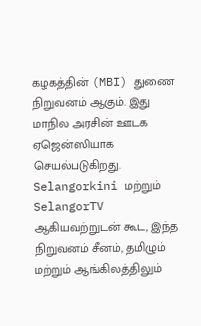கழகத்தின் (MBI) துணை நிறுவனம் ஆகும். இது மாநில அரசின் ஊடக ஏஜென்ஸியாக செயல்படுகிறது. Selangorkini மற்றும் SelangorTV ஆகியவற்றுடன் கூட, இந்த நிறுவனம் சீனம், தமிழும் மற்றும் ஆங்கிலத்திலும்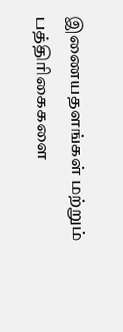இணையதளங்கள் மற்றும் பத்திரிகைகளை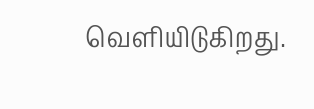வெளியிடுகிறது.